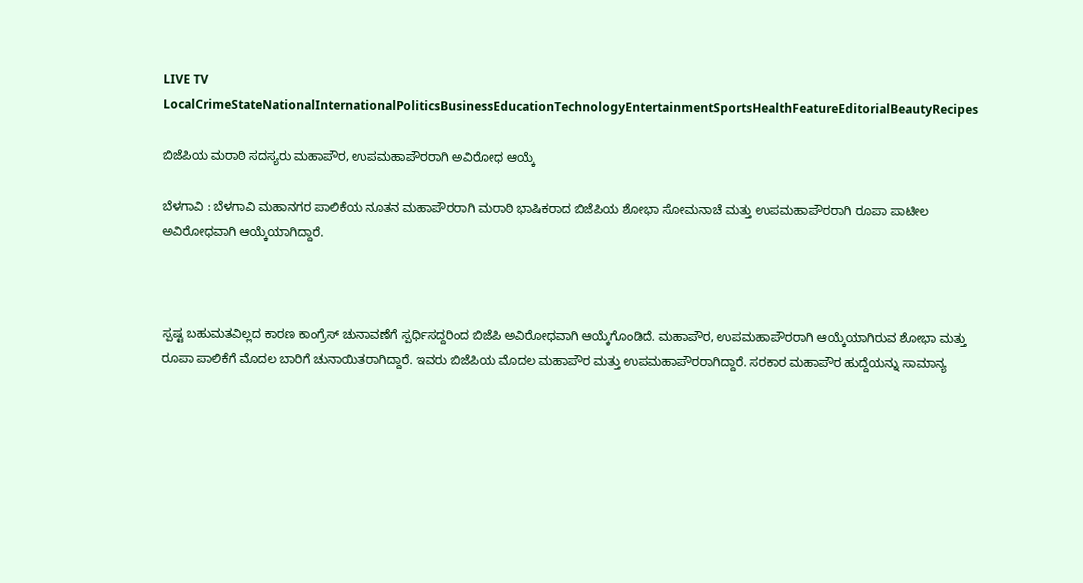LIVE TV LocalCrimeStateNationalInternationalPoliticsBusinessEducationTechnologyEntertainmentSportsHealthFeatureEditorialBeautyRecipes

ಬಿಜೆಪಿಯ ಮರಾಠಿ ಸದಸ್ಯರು ಮಹಾಪೌರ, ಉಪಮಹಾಪೌರರಾಗಿ ಅವಿರೋಧ ಆಯ್ಕೆ

ಬೆಳಗಾವಿ : ಬೆಳಗಾವಿ ಮಹಾನಗರ ಪಾಲಿಕೆಯ ನೂತನ ಮಹಾಪೌರರಾಗಿ ಮರಾಠಿ ಭಾಷಿಕರಾದ ಬಿಜೆಪಿಯ ಶೋಭಾ ಸೋಮನಾಚೆ ಮತ್ತು ಉಪಮಹಾಪೌರರಾಗಿ ರೂಪಾ ಪಾಟೀಲ ಅವಿರೋಧವಾಗಿ ಆಯ್ಕೆಯಾಗಿದ್ದಾರೆ.



ಸ್ಪಷ್ಟ ಬಹುಮತವಿಲ್ಲದ ಕಾರಣ ಕಾಂಗ್ರೆಸ್ ಚುನಾವಣೆಗೆ ಸ್ಪರ್ಧಿಸದ್ದರಿಂದ ಬಿಜೆಪಿ ಅವಿರೋಧವಾಗಿ ಆಯ್ಕೆಗೊಂಡಿದೆ. ಮಹಾಪೌರ, ಉಪಮಹಾಪೌರರಾಗಿ ಆಯ್ಕೆಯಾಗಿರುವ ಶೋಭಾ ಮತ್ತು ರೂಪಾ ಪಾಲಿಕೆಗೆ ಮೊದಲ ಬಾರಿಗೆ ಚುನಾಯಿತರಾಗಿದ್ದಾರೆ. ಇವರು ಬಿಜೆಪಿಯ ಮೊದಲ ಮಹಾಪೌರ ಮತ್ತು ಉಪಮಹಾಪೌರರಾಗಿದ್ದಾರೆ. ಸರಕಾರ ಮಹಾಪೌರ ಹುದ್ದೆಯನ್ನು ಸಾಮಾನ್ಯ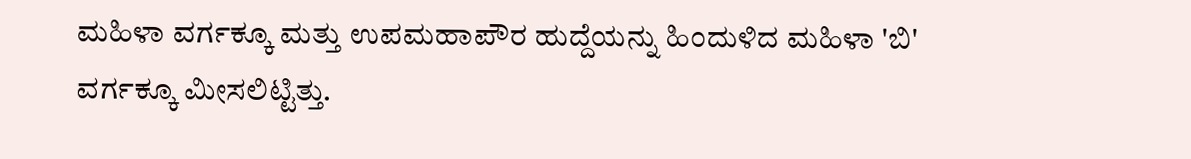ಮಹಿಳಾ ವರ್ಗಕ್ಕೂ ಮತ್ತು ಉಪಮಹಾಪೌರ ಹುದ್ದೆಯನ್ನು ಹಿಂದುಳಿದ ಮಹಿಳಾ 'ಬಿ' ವರ್ಗಕ್ಕೂ ಮೀಸಲಿಟ್ಟಿತ್ತು.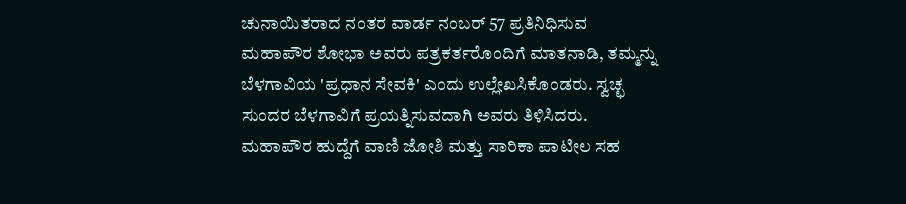ಚುನಾಯಿತರಾದ ನಂತರ ವಾರ್ಡ ನಂಬರ್ 57 ಪ್ರತಿನಿಧಿಸುವ ಮಹಾಪೌರ ಶೋಭಾ ಅವರು ಪತ್ರಕರ್ತರೊಂದಿಗೆ ಮಾತನಾಡಿ, ತಮ್ಮನ್ನು ಬೆಳಗಾವಿಯ 'ಪ್ರಧಾನ ಸೇವಕಿ' ಎಂದು ಉಲ್ಲೇಖಸಿಕೊಂಡರು. ಸ್ವಚ್ಛ ಸುಂದರ ಬೆಳಗಾವಿಗೆ ಪ್ರಯತ್ನಿಸುವದಾಗಿ ಅವರು ತಿಳಿಸಿದರು. ಮಹಾಪೌರ ಹುದ್ದೆಗೆ ವಾಣಿ ಜೋಶಿ ಮತ್ತು ಸಾರಿಕಾ ಪಾಟೀಲ ಸಹ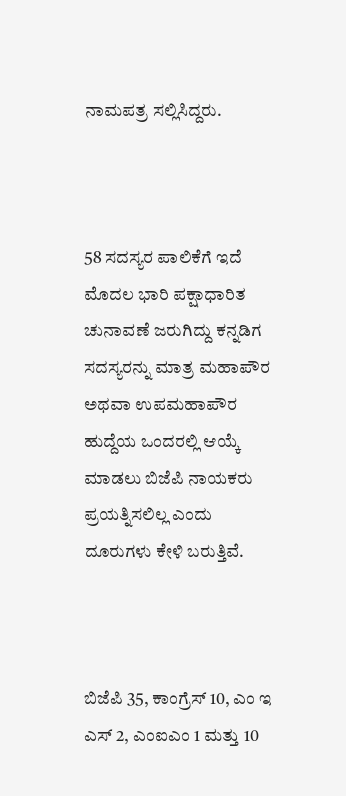ನಾಮಪತ್ರ ಸಲ್ಲಿಸಿದ್ದರು.



58 ಸದಸ್ಯರ ಪಾಲಿಕೆಗೆ ಇದೆ ಮೊದಲ ಭಾರಿ ಪಕ್ಷಾಧಾರಿತ ಚುನಾವಣೆ ಜರುಗಿದ್ದು ಕನ್ನಡಿಗ ಸದಸ್ಯರನ್ನು ಮಾತ್ರ ಮಹಾಪೌರ ಅಥವಾ ಉಪಮಹಾಪೌರ ಹುದ್ದೆಯ ಒಂದರಲ್ಲಿ ಆಯ್ಕೆ ಮಾಡಲು ಬಿಜೆಪಿ ನಾಯಕರು ಪ್ರಯತ್ನಿಸಲಿಲ್ಲ ಎಂದು ದೂರುಗಳು ಕೇಳಿ ಬರುತ್ತಿವೆ.



ಬಿಜೆಪಿ 35, ಕಾಂಗ್ರೆಸ್ 10, ಎಂ ಇ ಎಸ್ 2, ಎಂಐಎಂ 1 ಮತ್ತು 10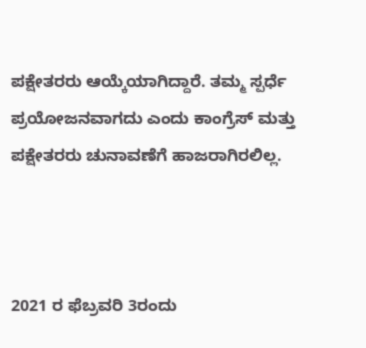ಪಕ್ಷೇತರರು ಆಯ್ಕೆಯಾಗಿದ್ದಾರೆ. ತಮ್ಮ ಸ್ಪರ್ಧೆ ಪ್ರಯೋಜನವಾಗದು ಎಂದು ಕಾಂಗ್ರೆಸ್ ಮತ್ತು ಪಕ್ಷೇತರರು ಚುನಾವಣೆಗೆ ಹಾಜರಾಗಿರಲಿಲ್ಲ.



2021 ರ ಫೆಬ್ರವರಿ 3ರಂದು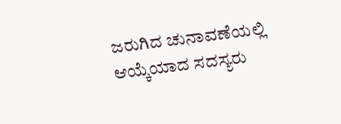ಜರುಗಿದ ಚುನಾವಣೆಯಲ್ಲಿ ಆಯ್ಕೆಯಾದ ಸದಸ್ಯರು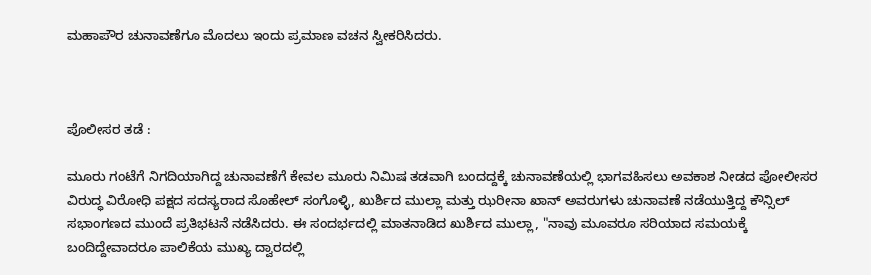ಮಹಾಪೌರ ಚುನಾವಣೆಗೂ ಮೊದಲು ಇಂದು ಪ್ರಮಾಣ ವಚನ ಸ್ವೀಕರಿಸಿದರು.



ಪೊಲೀಸರ ತಡೆ :

ಮೂರು ಗಂಟೆಗೆ ನಿಗದಿಯಾಗಿದ್ದ ಚುನಾವಣೆಗೆ ಕೇವಲ ಮೂರು ನಿಮಿಷ ತಡವಾಗಿ ಬಂದದ್ದಕ್ಕೆ ಚುನಾವಣೆಯಲ್ಲಿ ಭಾಗವಹಿಸಲು ಅವಕಾಶ ನೀಡದ ಪೋಲೀಸರ ವಿರುದ್ಧ ವಿರೋಧಿ ಪಕ್ಷದ ಸದಸ್ಯರಾದ ಸೊಹೇಲ್ ಸಂಗೊಳ್ಳಿ, ಖುರ್ಶಿದ ಮುಲ್ಲಾ ಮತ್ತು ಝರೀನಾ ಖಾನ್ ಅವರುಗಳು ಚುನಾವಣೆ ನಡೆಯುತ್ತಿದ್ದ ಕೌನ್ಸಿಲ್ ಸಭಾಂಗಣದ ಮುಂದೆ ಪ್ರತಿಭಟನೆ ನಡೆಸಿದರು. ಈ ಸಂದರ್ಭದಲ್ಲಿ ಮಾತನಾಡಿದ ಖುರ್ಶಿದ ಮುಲ್ಲಾ, "ನಾವು ಮೂವರೂ ಸರಿಯಾದ ಸಮಯಕ್ಕೆ ಬಂದಿದ್ದೇವಾದರೂ ಪಾಲಿಕೆಯ ಮುಖ್ಯ ದ್ವಾರದಲ್ಲಿ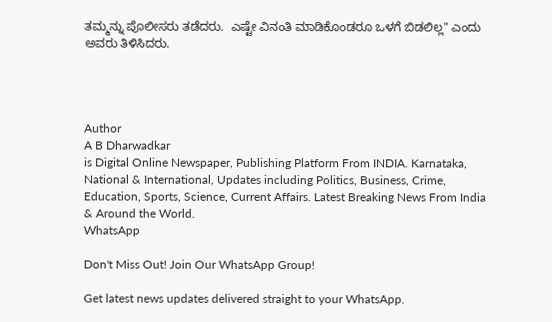ತಮ್ಮನ್ನು ಪೊಲೀಸರು ತಡೆದರು.  ಎಷ್ಟೇ ವಿನಂತಿ ಮಾಡಿಕೊಂಡರೂ ಒಳಗೆ ಬಿಡಲಿಲ್ಲ" ಎಂದು ಅವರು ತಿಳಿಸಿದರು.




Author
A B Dharwadkar
is Digital Online Newspaper, Publishing Platform From INDIA. Karnataka, National & International, Updates including Politics, Business, Crime, Education, Sports, Science, Current Affairs. Latest Breaking News From India & Around the World.
WhatsApp

Don't Miss Out! Join Our WhatsApp Group!

Get latest news updates delivered straight to your WhatsApp.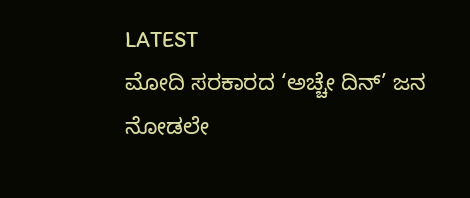LATEST
ಮೋದಿ ಸರಕಾರದ ‘ಅಚ್ಚೇ ದಿನ್’ ಜನ ನೋಡಲೇ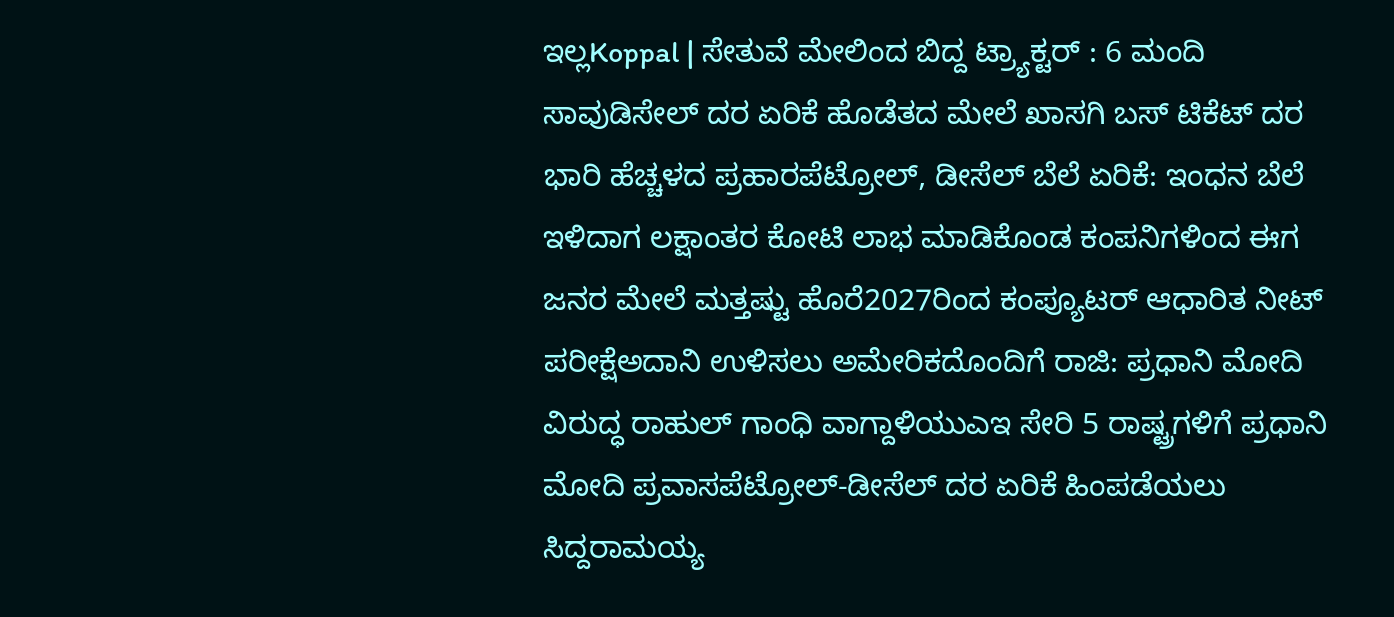ಇಲ್ಲKoppal | ಸೇತುವೆ ಮೇಲಿಂದ ಬಿದ್ದ ಟ್ರ್ಯಾಕ್ಟರ್ : 6 ಮಂದಿ ಸಾವುಡಿಸೇಲ್ ದರ ಏರಿಕೆ ಹೊಡೆತದ ಮೇಲೆ ಖಾಸಗಿ ಬಸ್ ಟಿಕೆಟ್ ದರ ಭಾರಿ ಹೆಚ್ಚಳದ ಪ್ರಹಾರಪೆಟ್ರೋಲ್, ಡೀಸೆಲ್ ಬೆಲೆ ಏರಿಕೆ: ಇಂಧನ ಬೆಲೆ ಇಳಿದಾಗ ಲಕ್ಷಾಂತರ ಕೋಟಿ ಲಾಭ ಮಾಡಿಕೊಂಡ ಕಂಪನಿಗಳಿಂದ ಈಗ ಜನರ ಮೇಲೆ ಮತ್ತಷ್ಟು ಹೊರೆ2027ರಿಂದ ಕಂಪ್ಯೂಟರ್‌ ಆಧಾರಿತ ನೀಟ್‌ ಪರೀಕ್ಷೆಅದಾನಿ ಉಳಿಸಲು ಅಮೇರಿಕದೊಂದಿಗೆ ರಾಜಿ: ಪ್ರಧಾನಿ ಮೋದಿ ವಿರುದ್ಧ ರಾಹುಲ್ ಗಾಂಧಿ ವಾಗ್ದಾಳಿಯುಎಇ ಸೇರಿ 5 ರಾಷ್ಟ್ರಗಳಿಗೆ ಪ್ರಧಾನಿ ಮೋದಿ ಪ್ರವಾಸಪೆಟ್ರೋಲ್‌-ಡೀಸೆಲ್‌ ದರ ಏರಿಕೆ ಹಿಂಪಡೆಯಲು ಸಿದ್ದರಾಮಯ್ಯ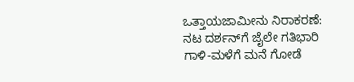ಒತ್ತಾಯಜಾಮೀನು ನಿರಾಕರಣೆ: ನಟ ದರ್ಶನ್‌ಗೆ ಜೈಲೇ ಗತಿಭಾರಿ ಗಾಳಿ-ಮಳೆಗೆ ಮನೆ ಗೋಡೆ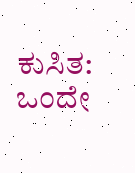ಕುಸಿತ: ಒಂದೇ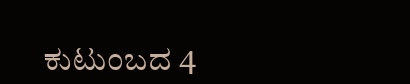ಕುಟುಂಬದ 4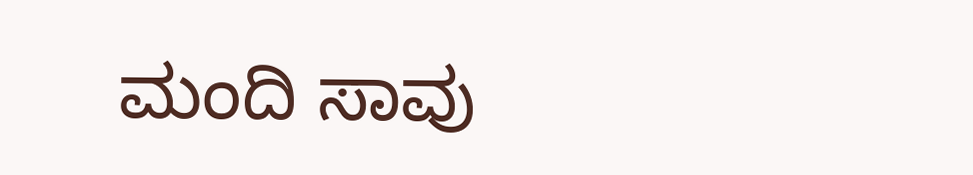ಮಂದಿ ಸಾವು